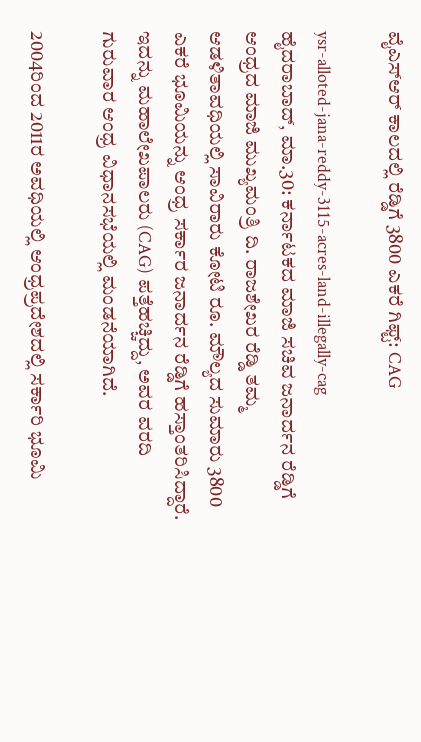ವೈಎಸ್‌ಆರ್‌ ಕಾಲದಲ್ಲಿ ರೆಡ್ಡಿಗೆ 3800 ಎಕರೆ ಗಿಫ್ಟ್: CAG

ysr-alloted-jana-reddy-3115-acres-land-illegally-cag
ಹೈದರಾಬಾದ್‌, ಮಾ.30: ಕರ್ನಾಟಕದ ಮಾಜಿ ಸಚಿವ ಜನಾರ್ದನ ರೆಡ್ಡಿಗೆ ಆಂಧ್ರದ ಮಾಜಿ ಮುಖ್ಯಮಂತ್ರಿ ದಿ. ರಾಜಶೇಖರ ರೆಡ್ಡಿ ತಮ್ಮ ಆಡಳಿತಾವಧಿಯಲ್ಲಿ ಸಾವಿರಾರು ಕೋಟಿ ರೂ. ಮೌಲ್ಯದ ಸುಮಾರು 3800 ಎಕರೆ ಭೂಮಿಯನ್ನು ಆಂಧ್ರ ಸರ್ಕಾರ ಜನಾರ್ದನ ರೆಡ್ಡಿಗೆ ಹಸ್ತಾಂತರಿಸಿದ್ದಾರೆ. ಇದನ್ನು ಮಹಾಲೇಖಪಾಲರು (CAG) ಪತ್ತೆಹಚ್ಚಿದ್ದು, ಅವರ ವರದಿ ಗುರುವಾರ ಆಂಧ್ರ ವಿಧಾನಸಭೆಯಲ್ಲಿ ಮಂಡನೆಯಾಗಿದೆ.

2004ರಿಂದ 2011ರ ಅವಧಿಯಲ್ಲಿ ಆಂಧ್ರಪ್ರದೇಶದಲ್ಲಿ ಸರ್ಕಾರಿ ಭೂಮಿ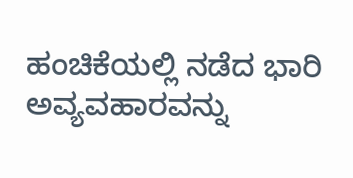ಹಂಚಿಕೆಯಲ್ಲಿ ನಡೆದ ಭಾರಿ ಅವ್ಯವಹಾರವನ್ನು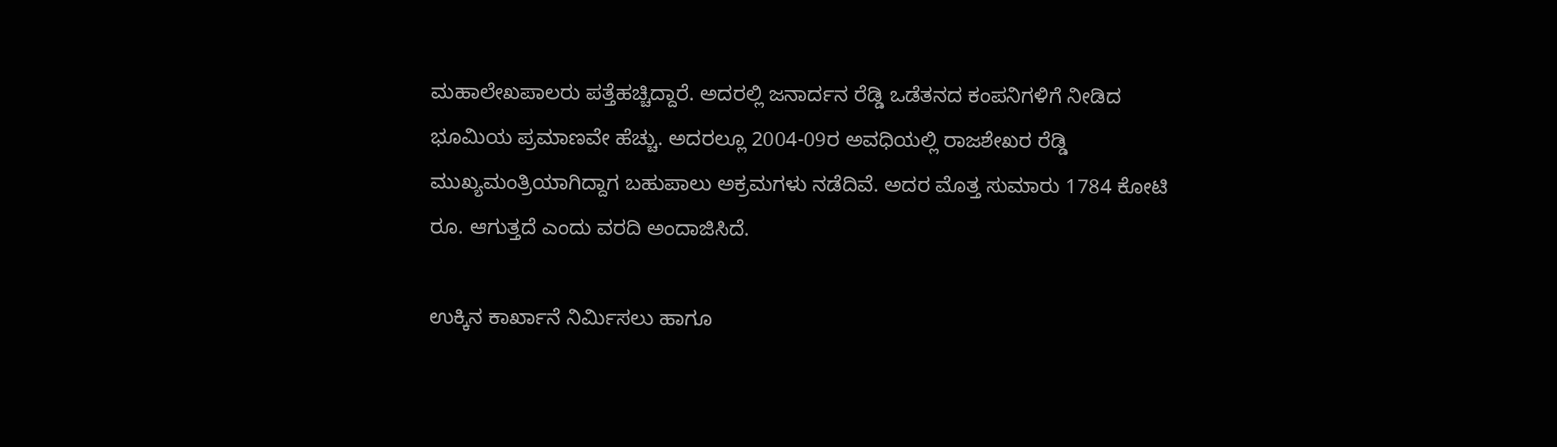ಮಹಾಲೇಖಪಾಲರು ಪತ್ತೆಹಚ್ಚಿದ್ದಾರೆ. ಅದರಲ್ಲಿ ಜನಾರ್ದನ ರೆಡ್ಡಿ ಒಡೆತನದ ಕಂಪನಿಗಳಿಗೆ ನೀಡಿದ ಭೂಮಿಯ ಪ್ರಮಾಣವೇ ಹೆಚ್ಚು. ಅದರಲ್ಲೂ 2004-09ರ ಅವಧಿಯಲ್ಲಿ ರಾಜಶೇಖರ ರೆಡ್ಡಿ ಮುಖ್ಯಮಂತ್ರಿಯಾಗಿದ್ದಾಗ ಬಹುಪಾಲು ಅಕ್ರಮಗಳು ನಡೆದಿವೆ. ಅದರ ಮೊತ್ತ ಸುಮಾರು 1784 ಕೋಟಿ ರೂ. ಆಗುತ್ತದೆ ಎಂದು ವರದಿ ಅಂದಾಜಿಸಿದೆ.

ಉಕ್ಕಿನ ಕಾರ್ಖಾನೆ ನಿರ್ಮಿಸಲು ಹಾಗೂ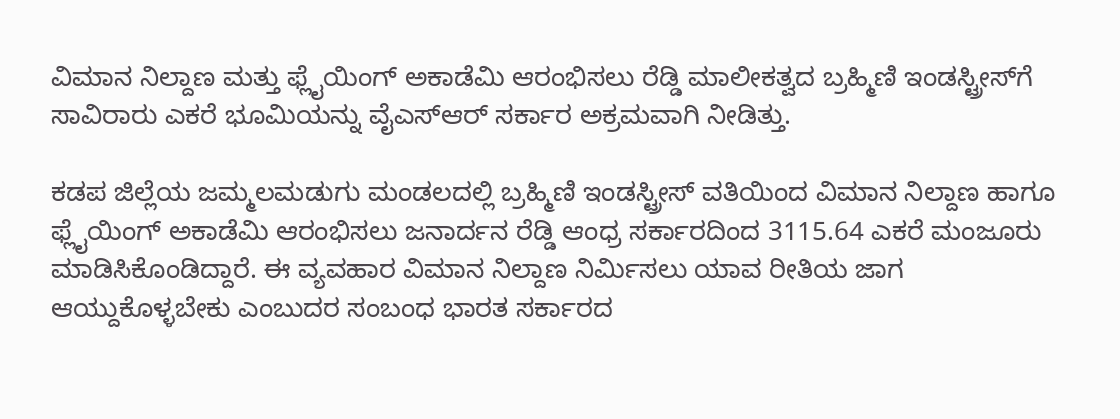ವಿಮಾನ ನಿಲ್ದಾಣ ಮತ್ತು ಫ್ಲೈಯಿಂಗ್‌ ಅಕಾಡೆಮಿ ಆರಂಭಿಸಲು ರೆಡ್ಡಿ ಮಾಲೀಕತ್ವದ ಬ್ರಹ್ಮಿಣಿ ಇಂಡಸ್ಟ್ರೀಸ್‌ಗೆ ಸಾವಿರಾರು ಎಕರೆ ಭೂಮಿಯನ್ನು ವೈಎಸ್‌ಆರ್‌ ಸರ್ಕಾರ ಅಕ್ರಮವಾಗಿ ನೀಡಿತ್ತು.

ಕಡಪ ಜಿಲ್ಲೆಯ ಜಮ್ಮಲಮಡುಗು ಮಂಡಲದಲ್ಲಿ ಬ್ರಹ್ಮಿಣಿ ಇಂಡಸ್ಟ್ರೀಸ್‌ ವತಿಯಿಂದ ವಿಮಾನ ನಿಲ್ದಾಣ ಹಾಗೂ ಫ್ಲೈಯಿಂಗ್‌ ಅಕಾಡೆಮಿ ಆರಂಭಿಸಲು ಜನಾರ್ದನ ರೆಡ್ಡಿ ಆಂಧ್ರ ಸರ್ಕಾರದಿಂದ 3115.64 ಎಕರೆ ಮಂಜೂರು ಮಾಡಿಸಿಕೊಂಡಿದ್ದಾರೆ. ಈ ವ್ಯವಹಾರ ವಿಮಾನ ನಿಲ್ದಾಣ ನಿರ್ಮಿಸಲು ಯಾವ ರೀತಿಯ ಜಾಗ ಆಯ್ದುಕೊಳ್ಳಬೇಕು ಎಂಬುದರ ಸಂಬಂಧ ಭಾರತ ಸರ್ಕಾರದ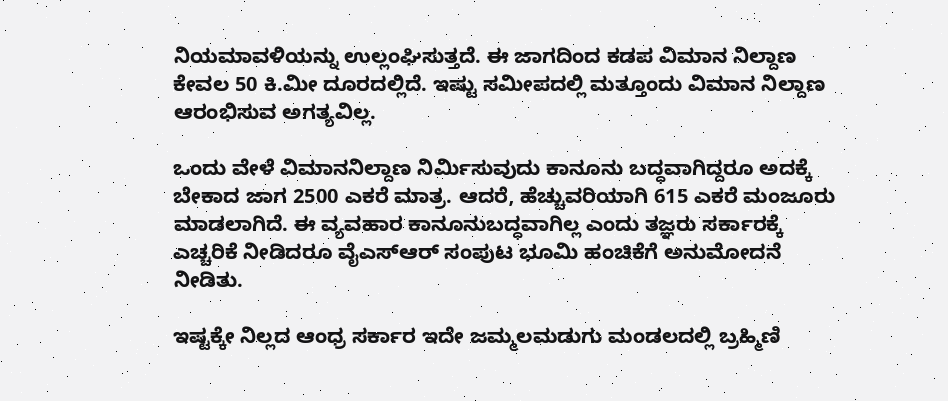ನಿಯಮಾವಳಿಯನ್ನು ಉಲ್ಲಂಘಿಸುತ್ತದೆ. ಈ ಜಾಗದಿಂದ ಕಡಪ ವಿಮಾನ ನಿಲ್ದಾಣ ಕೇವಲ 50 ಕಿ.ಮೀ ದೂರದಲ್ಲಿದೆ. ಇಷ್ಟು ಸಮೀಪದಲ್ಲಿ ಮತ್ತೂಂದು ವಿಮಾನ ನಿಲ್ದಾಣ ಆರಂಭಿಸುವ ಅಗತ್ಯವಿಲ್ಲ.

ಒಂದು ವೇಳೆ ವಿಮಾನನಿಲ್ದಾಣ ನಿರ್ಮಿಸುವುದು ಕಾನೂನು ಬದ್ಧವಾಗಿದ್ದರೂ ಅದಕ್ಕೆ ಬೇಕಾದ ಜಾಗ 2500 ಎಕರೆ ಮಾತ್ರ. ಆದರೆ, ಹೆಚ್ಚುವರಿಯಾಗಿ 615 ಎಕರೆ ಮಂಜೂರು ಮಾಡಲಾಗಿದೆ. ಈ ವ್ಯವಹಾರ ಕಾನೂನುಬದ್ಧವಾಗಿಲ್ಲ ಎಂದು ತಜ್ಞರು ಸರ್ಕಾರಕ್ಕೆ ಎಚ್ಚರಿಕೆ ನೀಡಿದರೂ ವೈಎಸ್‌ಆರ್‌ ಸಂಪುಟ ಭೂಮಿ ಹಂಚಿಕೆಗೆ ಅನುಮೋದನೆ ನೀಡಿತು.

ಇಷ್ಟಕ್ಕೇ ನಿಲ್ಲದ ಆಂಧ್ರ ಸರ್ಕಾರ ಇದೇ ಜಮ್ಮಲಮಡುಗು ಮಂಡಲದಲ್ಲಿ ಬ್ರಹ್ಮಿಣಿ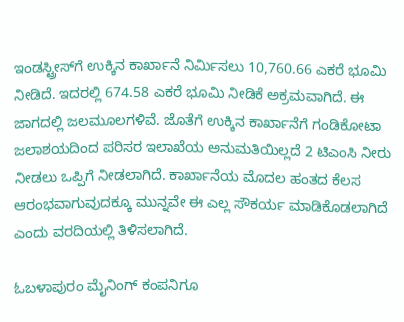ಇಂಡಸ್ಟ್ರೀಸ್‌ಗೆ ಉಕ್ಕಿನ ಕಾರ್ಖಾನೆ ನಿರ್ಮಿಸಲು 10,760.66 ಎಕರೆ ಭೂಮಿ ನೀಡಿದೆ. ಇದರಲ್ಲಿ 674.58 ಎಕರೆ ಭೂಮಿ ನೀಡಿಕೆ ಅಕ್ರಮವಾಗಿದೆ. ಈ ಜಾಗದಲ್ಲಿ ಜಲಮೂಲಗಳಿವೆ. ಜೊತೆಗೆ ಉಕ್ಕಿನ ಕಾರ್ಖಾನೆಗೆ ಗಂಡಿಕೋಟಾ ಜಲಾಶಯದಿಂದ ಪರಿಸರ ಇಲಾಖೆಯ ಅನುಮತಿಯಿಲ್ಲದೆ 2 ಟಿಎಂಸಿ ನೀರು ನೀಡಲು ಒಪ್ಪಿಗೆ ನೀಡಲಾಗಿದೆ. ಕಾರ್ಖಾನೆಯ ಮೊದಲ ಹಂತದ ಕೆಲಸ ಆರಂಭವಾಗುವುದಕ್ಕೂ ಮುನ್ನವೇ ಈ ಎಲ್ಲ ಸೌಕರ್ಯ ಮಾಡಿಕೊಡಲಾಗಿದೆ ಎಂದು ವರದಿಯಲ್ಲಿ ತಿಳಿಸಲಾಗಿದೆ.

ಓಬಳಾಪುರಂ ಮೈನಿಂಗ್‌ ಕಂಪನಿಗೂ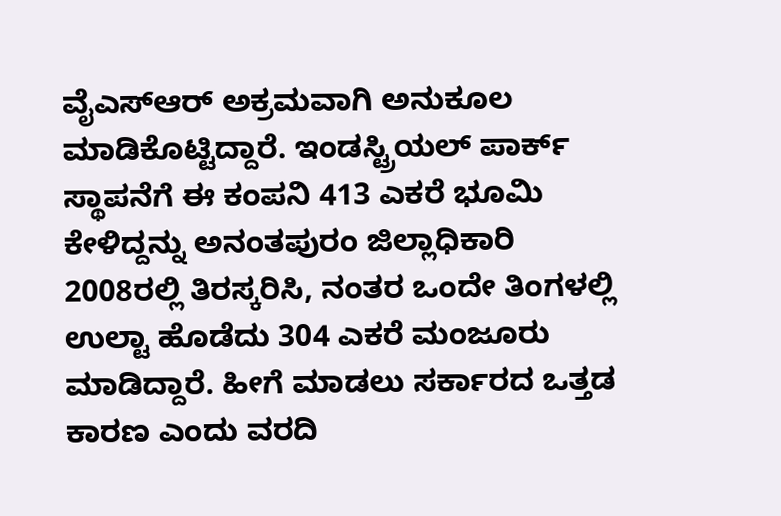ವೈಎಸ್‌ಆರ್‌ ಅಕ್ರಮವಾಗಿ ಅನುಕೂಲ ಮಾಡಿಕೊಟ್ಟಿದ್ದಾರೆ. ಇಂಡಸ್ಟ್ರಿಯಲ್‌ ಪಾರ್ಕ್‌ ಸ್ಥಾಪನೆಗೆ ಈ ಕಂಪನಿ 413 ಎಕರೆ ಭೂಮಿ ಕೇಳಿದ್ದನ್ನು ಅನಂತಪುರಂ ಜಿಲ್ಲಾಧಿಕಾರಿ 2008ರಲ್ಲಿ ತಿರಸ್ಕರಿಸಿ, ನಂತರ ಒಂದೇ ತಿಂಗಳಲ್ಲಿ ಉಲ್ಟಾ ಹೊಡೆದು 304 ಎಕರೆ ಮಂಜೂರು ಮಾಡಿದ್ದಾರೆ. ಹೀಗೆ ಮಾಡಲು ಸರ್ಕಾರದ ಒತ್ತಡ ಕಾರಣ ಎಂದು ವರದಿ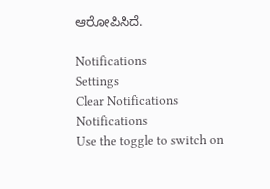ಆರೋಪಿಸಿದೆ.

Notifications
Settings
Clear Notifications
Notifications
Use the toggle to switch on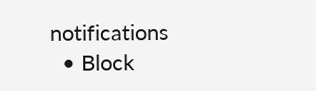notifications
  • Block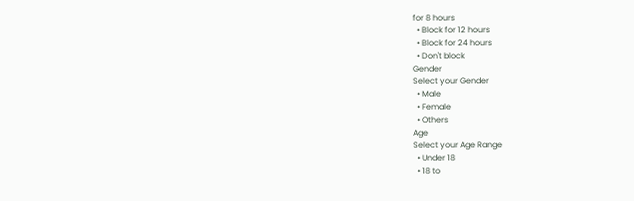for 8 hours
  • Block for 12 hours
  • Block for 24 hours
  • Don't block
Gender
Select your Gender
  • Male
  • Female
  • Others
Age
Select your Age Range
  • Under 18
  • 18 to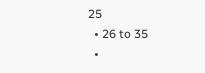25
  • 26 to 35
  •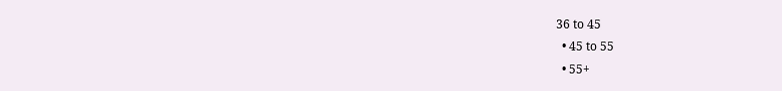36 to 45
  • 45 to 55
  • 55+